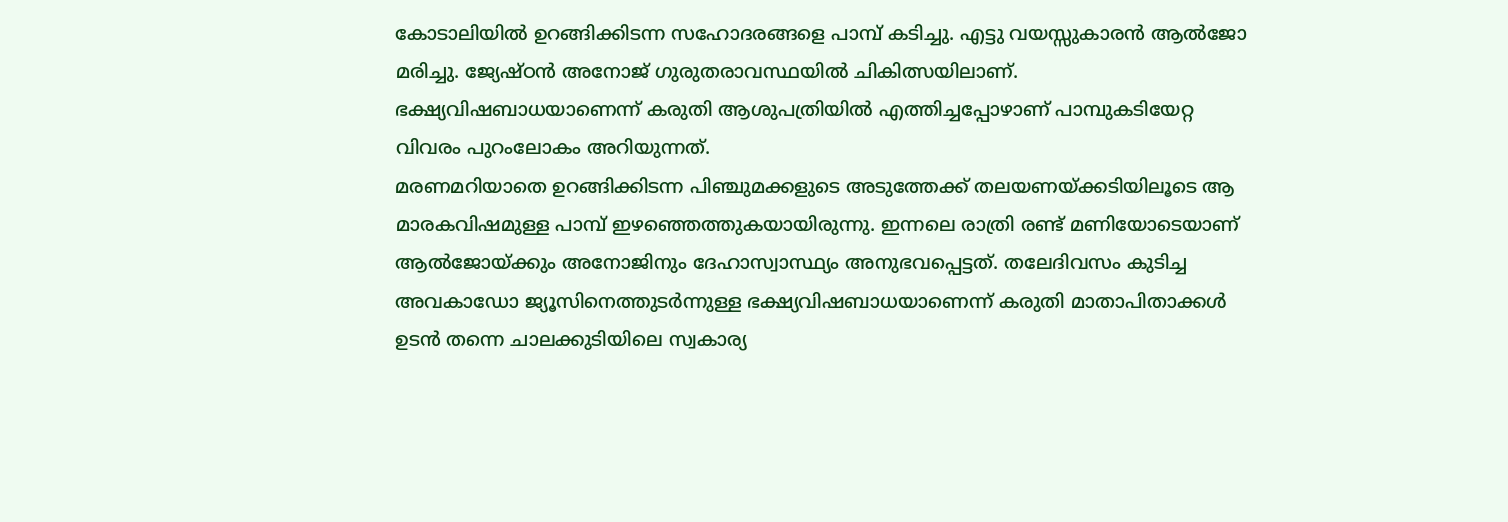കോടാലിയിൽ ഉറങ്ങിക്കിടന്ന സഹോദരങ്ങളെ പാമ്പ് കടിച്ചു. എട്ടു വയസ്സുകാരൻ ആൽജോ മരിച്ചു. ജ്യേഷ്ഠൻ അനോജ് ഗുരുതരാവസ്ഥയിൽ ചികിത്സയിലാണ്. ഭക്ഷ്യവിഷബാധയാണെന്ന് കരുതി ആശുപത്രിയിൽ എത്തിച്ചപ്പോഴാണ് പാമ്പുകടിയേറ്റ വിവരം പുറംലോകം അറിയുന്നത്.
മരണമറിയാതെ ഉറങ്ങിക്കിടന്ന പിഞ്ചുമക്കളുടെ അടുത്തേക്ക് തലയണയ്ക്കടിയിലൂടെ ആ മാരകവിഷമുള്ള പാമ്പ് ഇഴഞ്ഞെത്തുകയായിരുന്നു. ഇന്നലെ രാത്രി രണ്ട് മണിയോടെയാണ് ആൽജോയ്ക്കും അനോജിനും ദേഹാസ്വാസ്ഥ്യം അനുഭവപ്പെട്ടത്. തലേദിവസം കുടിച്ച അവകാഡോ ജ്യൂസിനെത്തുടർന്നുള്ള ഭക്ഷ്യവിഷബാധയാണെന്ന് കരുതി മാതാപിതാക്കൾ ഉടൻ തന്നെ ചാലക്കുടിയിലെ സ്വകാര്യ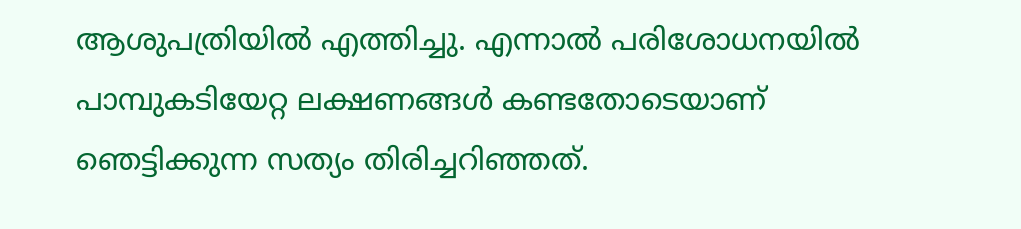ആശുപത്രിയിൽ എത്തിച്ചു. എന്നാൽ പരിശോധനയിൽ പാമ്പുകടിയേറ്റ ലക്ഷണങ്ങൾ കണ്ടതോടെയാണ് ഞെട്ടിക്കുന്ന സത്യം തിരിച്ചറിഞ്ഞത്.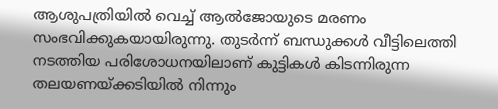ആശുപത്രിയിൽ വെച്ച് ആൽജോയുടെ മരണം സംഭവിക്കുകയായിരുന്നു. തുടർന്ന് ബന്ധുക്കൾ വീട്ടിലെത്തി നടത്തിയ പരിശോധനയിലാണ് കുട്ടികൾ കിടന്നിരുന്ന തലയണയ്ക്കടിയിൽ നിന്നും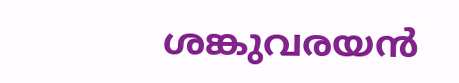ശങ്കുവരയൻ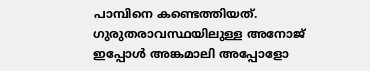പാമ്പിനെ കണ്ടെത്തിയത്. ഗുരുതരാവസ്ഥയിലുള്ള അനോജ് ഇപ്പോൾ അങ്കമാലി അപ്പോളോ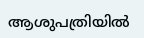ആശുപത്രിയിൽ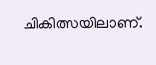ചികിത്സയിലാണ്.